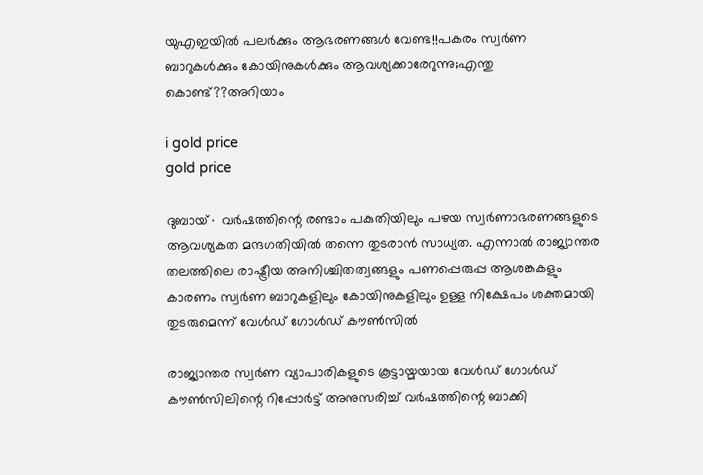യുഎഇയിൽ പലർക്കും ആഭരണങ്ങൾ വേണ്ട!!പകരം സ്വർണ ബാറുകൾക്കും കോയിനുകൾക്കും ആവശ്യക്കാരേറുന്നു;എന്തു കൊണ്ട്??അറിയാം

i gold price
gold price

ദുബായ്∙ വർഷത്തിന്റെ രണ്ടാം പകുതിയിലും പഴയ സ്വർണാഭരണങ്ങളുടെ ആവശ്യകത മന്ദഗതിയിൽ തന്നെ തുടരാൻ സാധ്യത. എന്നാൽ രാജ്യാന്തര തലത്തിലെ രാഷ്ട്രീയ അനിശ്ചിതത്വങ്ങളും പണപ്പെരുപ്പ ആശങ്കകളും കാരണം സ്വർണ ബാറുകളിലും കോയിനുകളിലും ഉള്ള നിക്ഷേപം ശക്തമായി തുടരുമെന്ന് വേൾഡ് ഗോൾഡ് കൗൺസിൽ

രാജ്യാന്തര സ്വർണ വ്യാപാരികളുടെ കൂട്ടായ്മയായ വേൾഡ് ഗോൾഡ് കൗൺസിലിന്റെ റിപ്പോർട്ട് അനുസരിച്ച് വർഷത്തിന്റെ ബാക്കി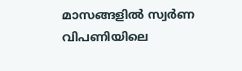മാസങ്ങളിൽ സ്വർണ വിപണിയിലെ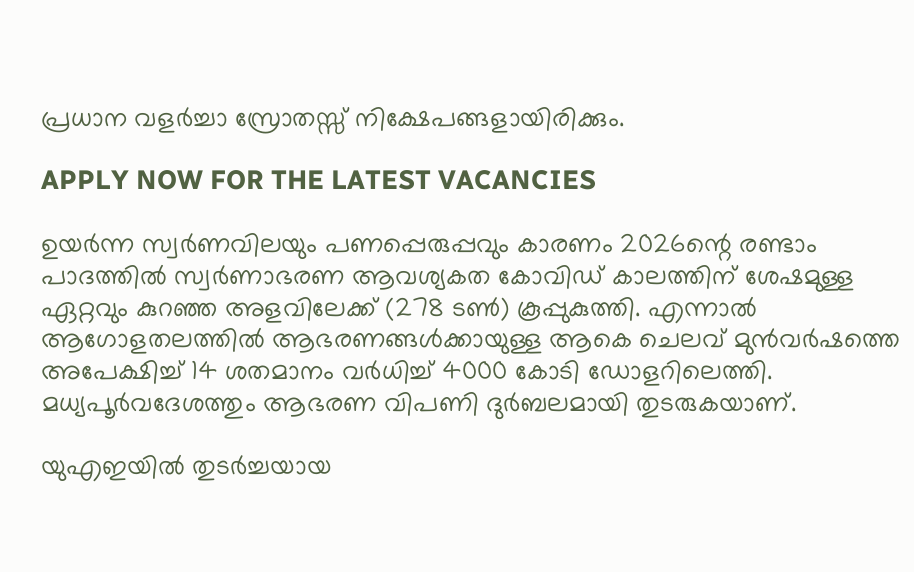പ്രധാന വളർച്ചാ സ്രോതസ്സ് നിക്ഷേപങ്ങളായിരിക്കും.

APPLY NOW FOR THE LATEST VACANCIES

ഉയർന്ന സ്വർണവിലയും പണപ്പെരുപ്പവും കാരണം 2026ന്റെ രണ്ടാം പാദത്തിൽ സ്വർണാഭരണ ആവശ്യകത കോവിഡ് കാലത്തിന് ശേഷമുള്ള ഏറ്റവും കുറഞ്ഞ അളവിലേക്ക് (278 ടൺ) കൂപ്പുകുത്തി. എന്നാൽ ആഗോളതലത്തിൽ ആഭരണങ്ങൾക്കായുള്ള ആകെ ചെലവ് മുൻവർഷത്തെ അപേക്ഷിച്ച് 14 ശതമാനം വർധിച്ച് 4000 കോടി ഡോളറിലെത്തി. മധ്യപൂർവദേശത്തും ആഭരണ വിപണി ദുർബലമായി തുടരുകയാണ്.

യുഎഇയിൽ തുടർച്ചയായ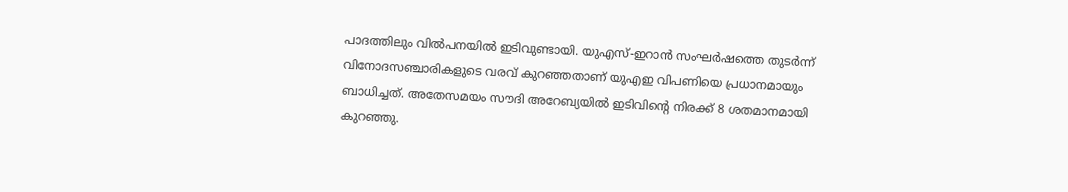പാദത്തിലും വിൽപനയിൽ ഇടിവുണ്ടായി. യുഎസ്-ഇറാൻ സംഘർഷത്തെ തുടർന്ന് വിനോദസഞ്ചാരികളുടെ വരവ് കുറഞ്ഞതാണ് യുഎഇ വിപണിയെ പ്രധാനമായും ബാധിച്ചത്. അതേസമയം സൗദി അറേബ്യയിൽ ഇടിവിന്റെ നിരക്ക് 8 ശതമാനമായി കുറഞ്ഞു.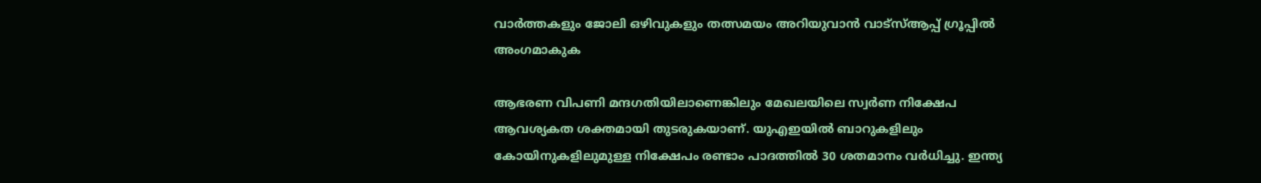വാർത്തകളും ജോലി ഒഴിവുകളും തത്സമയം അറിയുവാൻ വാട്സ്ആപ്പ് ഗ്രൂപ്പിൽ അംഗമാകുക

ആഭരണ വിപണി മന്ദഗതിയിലാണെങ്കിലും മേഖലയിലെ സ്വർണ നിക്ഷേപ ആവശ്യകത ശക്തമായി തുടരുകയാണ്. യുഎഇയിൽ ബാറുകളിലും കോയിനുകളിലുമുള്ള നിക്ഷേപം രണ്ടാം പാദത്തിൽ 30 ശതമാനം വർധിച്ചു. ഇന്ത്യ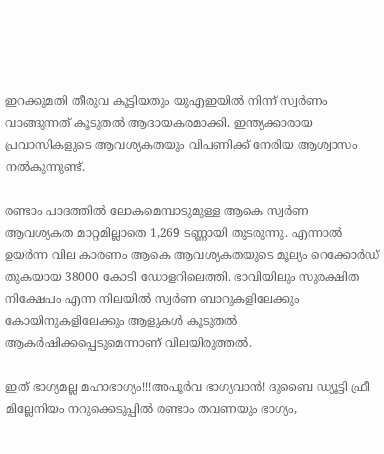ഇറക്കുമതി തീരുവ കൂട്ടിയതും യുഎഇയിൽ നിന്ന് സ്വർണം വാങ്ങുന്നത് കൂടുതൽ ആദായകരമാക്കി. ഇന്ത്യക്കാരായ പ്രവാസികളുടെ ആവശ്യകതയും വിപണിക്ക് നേരിയ ആശ്വാസം നൽകുന്നുണ്ട്.

രണ്ടാം പാദത്തിൽ ലോകമെമ്പാടുമുള്ള ആകെ സ്വർണ ആവശ്യകത മാറ്റമില്ലാതെ 1,269 ടണ്ണായി തുടരുന്നു. എന്നാൽ ഉയർന്ന വില കാരണം ആകെ ആവശ്യകതയുടെ മൂല്യം റെക്കോർഡ് തുകയായ 38000 കോടി ഡോളറിലെത്തി. ഭാവിയിലും സുരക്ഷിത നിക്ഷേപം എന്ന നിലയിൽ സ്വർണ ബാറുകളിലേക്കും കോയിനുകളിലേക്കും ആളുകൾ കൂടുതൽ ആകർഷിക്കപ്പെടുമെന്നാണ് വിലയിരുത്തൽ.

ഇത് ഭാഗ്യമല്ല മഹാഭാഗ്യം!!!അപൂര്‍വ ഭാഗ്യവാന്‍! ദുബൈ ഡ്യൂട്ടി ഫ്രീ മില്ലേനിയം നറുക്കെടുപ്പില്‍ രണ്ടാം തവണയും ഭാഗ്യം,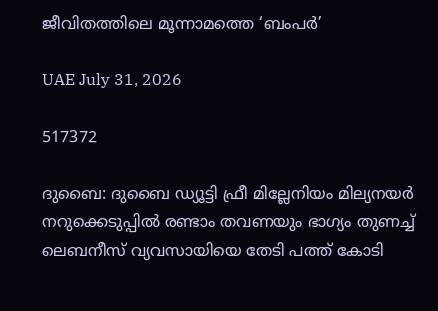ജീവിതത്തിലെ മൂന്നാമത്തെ ‘ബംപര്‍’

UAE July 31, 2026

517372

ദുബൈ: ദുബൈ ഡ്യൂട്ടി ഫ്രീ മില്ലേനിയം മില്യനയര്‍ നറുക്കെടുപ്പില്‍ രണ്ടാം തവണയും ഭാഗ്യം തുണച്ച് ലെബനീസ് വ്യവസായിയെ തേടി പത്ത് കോടി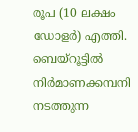രൂപ (10 ലക്ഷം ഡോളര്‍) എത്തി. ബെയ്‌റൂട്ടില്‍ നിര്‍മാണക്കമ്പനി നടത്തുന്ന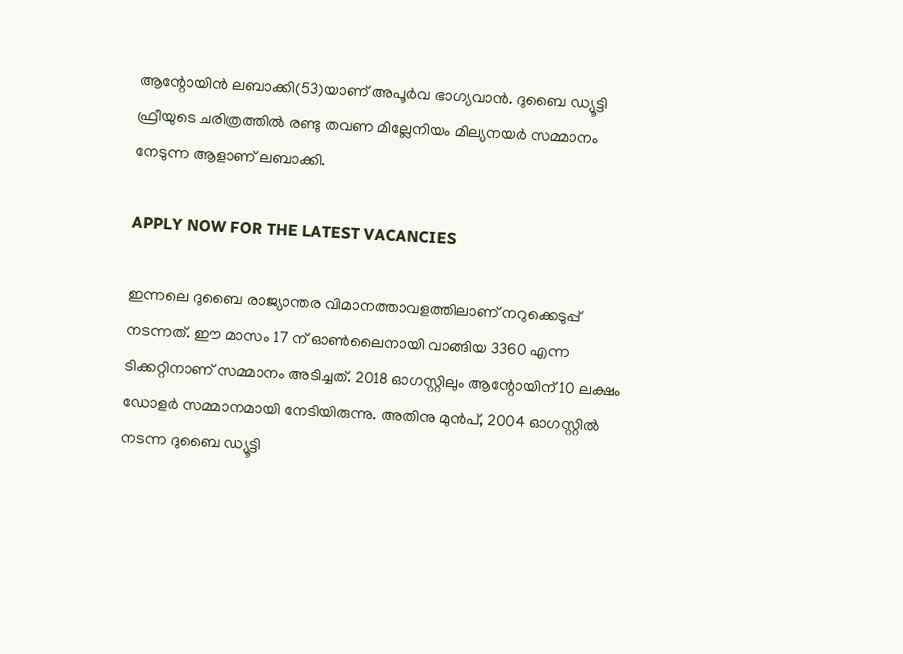ആന്റോയിന്‍ ലബാക്കി(53)യാണ് അപൂര്‍വ ഭാഗ്യവാന്‍. ദുബൈ ഡ്യൂട്ടി ഫ്രീയുടെ ചരിത്രത്തില്‍ രണ്ടു തവണ മില്ലേനിയം മില്യനയര്‍ സമ്മാനം നേടുന്ന ആളാണ് ലബാക്കി.

APPLY NOW FOR THE LATEST VACANCIES

ഇന്നലെ ദുബൈ രാജ്യാന്തര വിമാനത്താവളത്തിലാണ് നറുക്കെടുപ്പ് നടന്നത്. ഈ മാസം 17 ന് ഓണ്‍ലൈനായി വാങ്ങിയ 3360 എന്ന ടിക്കറ്റിനാണ് സമ്മാനം അടിച്ചത്. 2018 ഓഗസ്റ്റിലും ആന്റോയിന് 10 ലക്ഷം ഡോളര്‍ സമ്മാനമായി നേടിയിരുന്നു. അതിനു മുന്‍പ്, 2004 ഓഗസ്റ്റില്‍ നടന്ന ദുബൈ ഡ്യൂട്ടി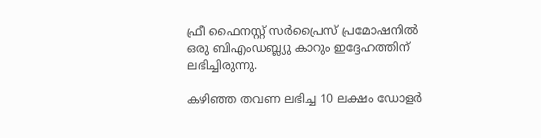ഫ്രീ ഫൈനസ്റ്റ് സര്‍പ്രൈസ് പ്രമോഷനില്‍ ഒരു ബിഎംഡബ്ല്യു കാറും ഇദ്ദേഹത്തിന് ലഭിച്ചിരുന്നു.

കഴിഞ്ഞ തവണ ലഭിച്ച 10 ലക്ഷം ഡോളര്‍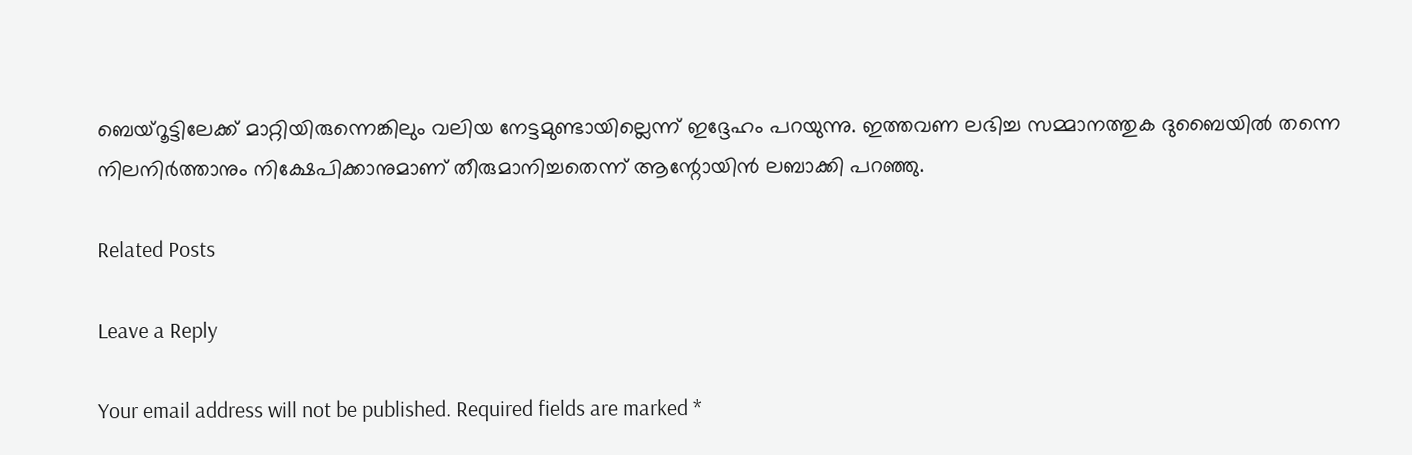ബെയ്‌റൂട്ടിലേക്ക് മാറ്റിയിരുന്നെങ്കിലും വലിയ നേട്ടമുണ്ടായില്ലെന്ന് ഇദ്ദേഹം പറയുന്നു. ഇത്തവണ ലഭിച്ച സമ്മാനത്തുക ദുബൈയില്‍ തന്നെ നിലനിര്‍ത്താനും നിക്ഷേപിക്കാനുമാണ് തീരുമാനിച്ചതെന്ന് ആന്റോയിന്‍ ലബാക്കി പറഞ്ഞു.

Related Posts

Leave a Reply

Your email address will not be published. Required fields are marked *